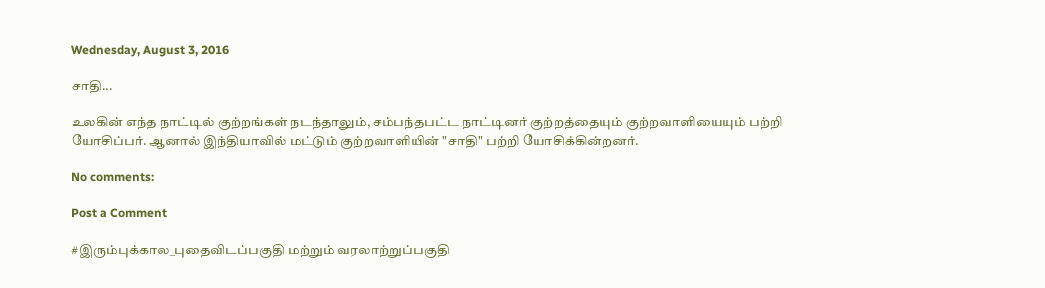Wednesday, August 3, 2016

சாதி...

உலகின் எந்த நாட்டில் குற்றங்கள் நடந்தாலும், சம்பந்தபட்ட நாட்டினர் குற்றத்தையும் குற்றவாளியையும் பற்றி யோசிப்பர். ஆனால் இந்தியாவில் மட்டும் குற்றவாளியின் "சாதி" பற்றி யோசிக்கின்றனர்.

No comments:

Post a Comment

#இரும்புக்கால_புதைவிடப்பகுதி மற்றும் வரலாற்றுப்பகுதி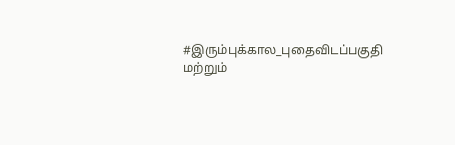#இரும்புக்கால_புதைவிடப்பகுதி மற்றும்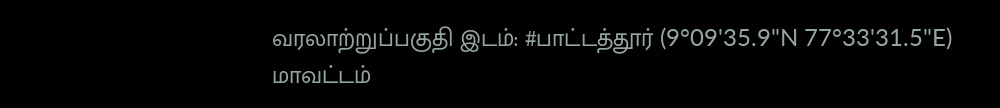வரலாற்றுப்பகுதி இடம்: #பாட்டத்தூர் (9°09'35.9"N 77°33'31.5"E) மாவட்டம்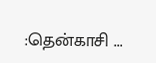:தென்காசி ...